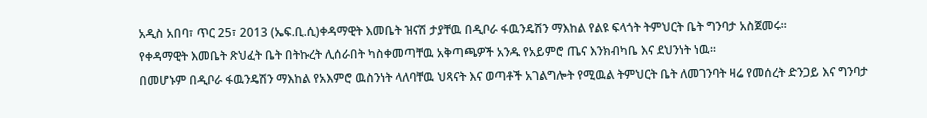አዲስ አበባ፣ ጥር 25፣ 2013 (ኤፍ.ቢ.ሲ)ቀዳማዊት እመቤት ዝናሽ ታያቸዉ በዲቦራ ፋዉንዴሽን ማእከል የልዩ ፍላጎት ትምህርት ቤት ግንባታ አስጀመሩ።
የቀዳማዊት እመቤት ጽህፈት ቤት በትኩረት ሊሰራበት ካስቀመጣቸዉ አቅጣጫዎች አንዱ የአይምሮ ጤና እንክብካቤ እና ደህንነት ነዉ፡፡
በመሆኑም በዲቦራ ፋዉንዴሽን ማእከል የአእምሮ ዉስንነት ላለባቸዉ ህጻናት እና ወጣቶች አገልግሎት የሚዉል ትምህርት ቤት ለመገንባት ዛሬ የመሰረት ድንጋይ እና ግንባታ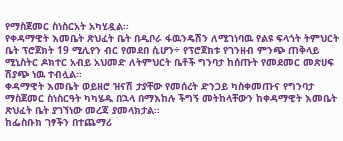የማስጀመር ስነስርአት አካሂዷል፡፡
የቀዳማዊት እመቤት ጽህፈት ቤት በዲቦራ ፋዉንዴሽን ለሚገነባዉ የልዩ ፍላጎት ትምህርት ቤት ፕሮጀክት 19 ሚሊየን ብር የመደበ ሲሆን÷ የፕሮጀክቱ የገንዘብ ምንጭ ጠቅላይ ሚኒስትር ዶክተር አብይ አህመድ ለትምህርት ቤቶች ግንባታ ከሰጡት የመደመር መጽሀፍ ሽያጭ ነዉ ተብሏል፡፡
ቀዳማዊት እመቤት ወይዘሮ ዝናሽ ታያቸው የመሰረት ድንጋይ ካስቀመጡና የግንባታ ማስጀመር ስነስርዓት ካካሄዱ በኋላ በማእከሉ ችግኝ መትከላቸውን ከቀዳማዊት እመቤት ጽህፈት ቤት ያገኘነው መረጃ ያመላክታል።
ከፌስቡክ ገፃችን በተጨማሪ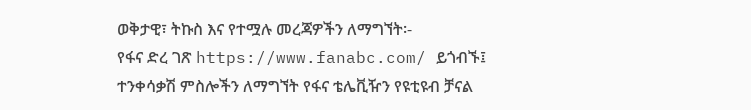ወቅታዊ፣ ትኩስ እና የተሟሉ መረጃዎችን ለማግኘት፡-
የፋና ድረ ገጽ https://www.fanabc.com/ ይጎብኙ፤
ተንቀሳቃሽ ምስሎችን ለማግኘት የፋና ቴሌቪዥን የዩቲዩብ ቻናል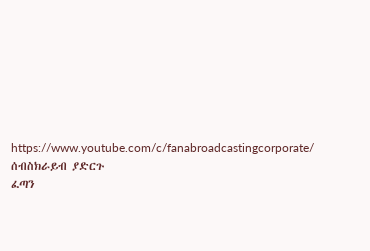https://www.youtube.com/c/fanabroadcastingcorporate/ ሰብስክራይብ ያድርጉ
ፈጣን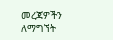መረጃዎችን ለማግኘት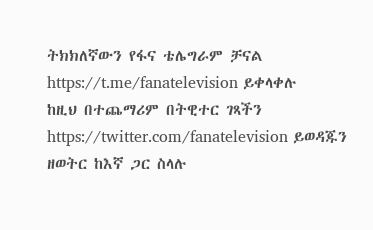ትክክለኛውን የፋና ቴሌግራም ቻናል https://t.me/fanatelevision ይቀላቀሉ
ከዚህ በተጨማሪም በትዊተር ገጻችን https://twitter.com/fanatelevision ይወዳጁን
ዘወትር ከእኛ ጋር ስላሉ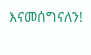እናመሰግናለን!